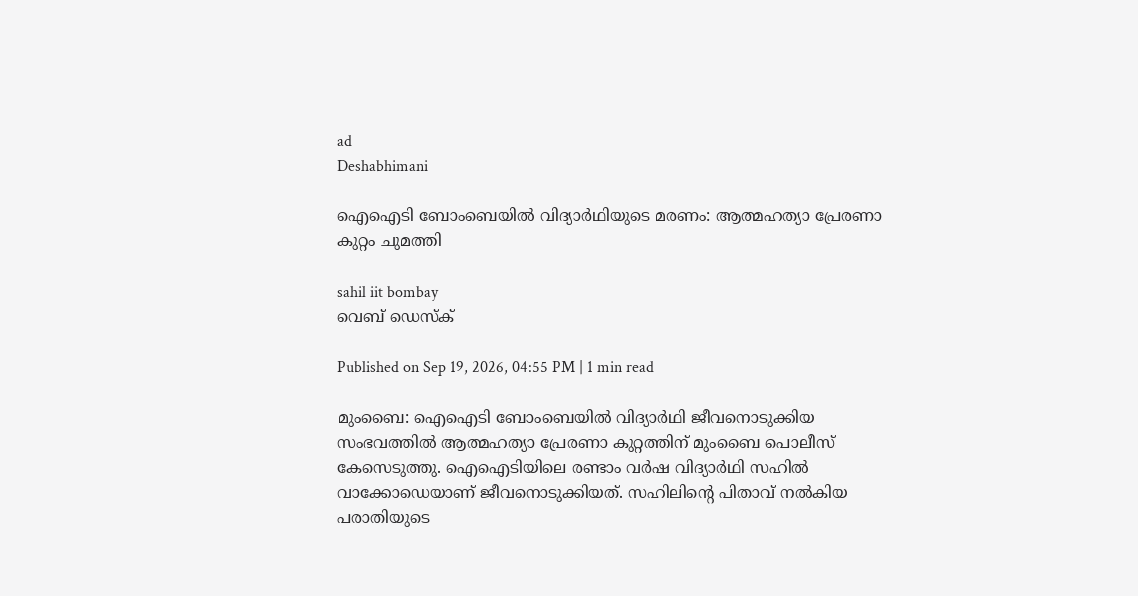ad
Deshabhimani

ഐഐടി ബോംബെയിൽ വിദ്യാർഥിയുടെ മരണം: ആത്മഹത്യാ പ്രേരണാ കുറ്റം ചുമത്തി

sahil iit bombay
വെബ് ഡെസ്ക്

Published on Sep 19, 2026, 04:55 PM | 1 min read

മുംബൈ: ഐഐടി ബോംബെയിൽ വിദ്യാർഥി ജീവനൊടുക്കിയ സംഭവത്തിൽ ആത്മഹത്യാ പ്രേരണാ കുറ്റത്തിന് മുംബൈ പൊലീസ് കേസെടുത്തു. ഐഐടിയിലെ രണ്ടാം വർഷ വിദ്യാർഥി സഹിൽ വാക്കോഡെയാണ് ജീവനൊടുക്കിയത്. സഹിലിന്റെ പിതാവ് നൽകിയ പരാതിയുടെ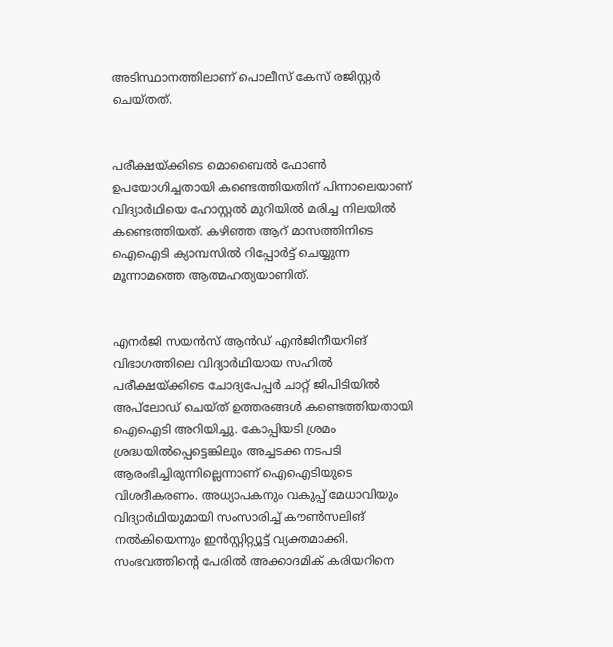അടിസ്ഥാനത്തിലാണ് പൊലീസ് കേസ് രജിസ്റ്റർ ചെയ്തത്.


പരീക്ഷയ്ക്കിടെ മൊബൈൽ ഫോൺ ഉപയോഗിച്ചതായി കണ്ടെത്തിയതിന് പിന്നാലെയാണ് വിദ്യാർഥിയെ ഹോസ്റ്റൽ മുറിയിൽ മരിച്ച നിലയിൽ കണ്ടെത്തിയത്. കഴിഞ്ഞ ആറ് മാസത്തിനിടെ ഐഐടി ക്യാമ്പസിൽ റിപ്പോർട്ട് ചെയ്യുന്ന മൂന്നാമത്തെ ആത്മഹത്യയാണിത്.


എനർജി സയൻസ് ആൻഡ് എൻജിനീയറിങ് വിഭാഗത്തിലെ വിദ്യാർഥിയായ സഹിൽ പരീക്ഷയ്ക്കിടെ ചോദ്യപേപ്പർ ചാറ്റ് ജിപിടിയിൽ അപ്‌ലോഡ് ചെയ്ത് ഉത്തരങ്ങൾ കണ്ടെത്തിയതായി ഐഐടി അറിയിച്ചു. കോപ്പിയടി ശ്രമം ശ്രദ്ധയിൽപ്പെട്ടെങ്കിലും അച്ചടക്ക നടപടി ആരംഭിച്ചിരുന്നില്ലെന്നാണ് ഐഐടിയുടെ വിശദീകരണം. അധ്യാപകനും വകുപ്പ് മേധാവിയും വിദ്യാർഥിയുമായി സംസാരിച്ച് കൗൺസലിങ് നൽകിയെന്നും ഇൻസ്റ്റിറ്റ്യൂട്ട് വ്യക്തമാക്കി. സംഭവത്തിന്റെ പേരിൽ അക്കാദമിക് കരിയറിനെ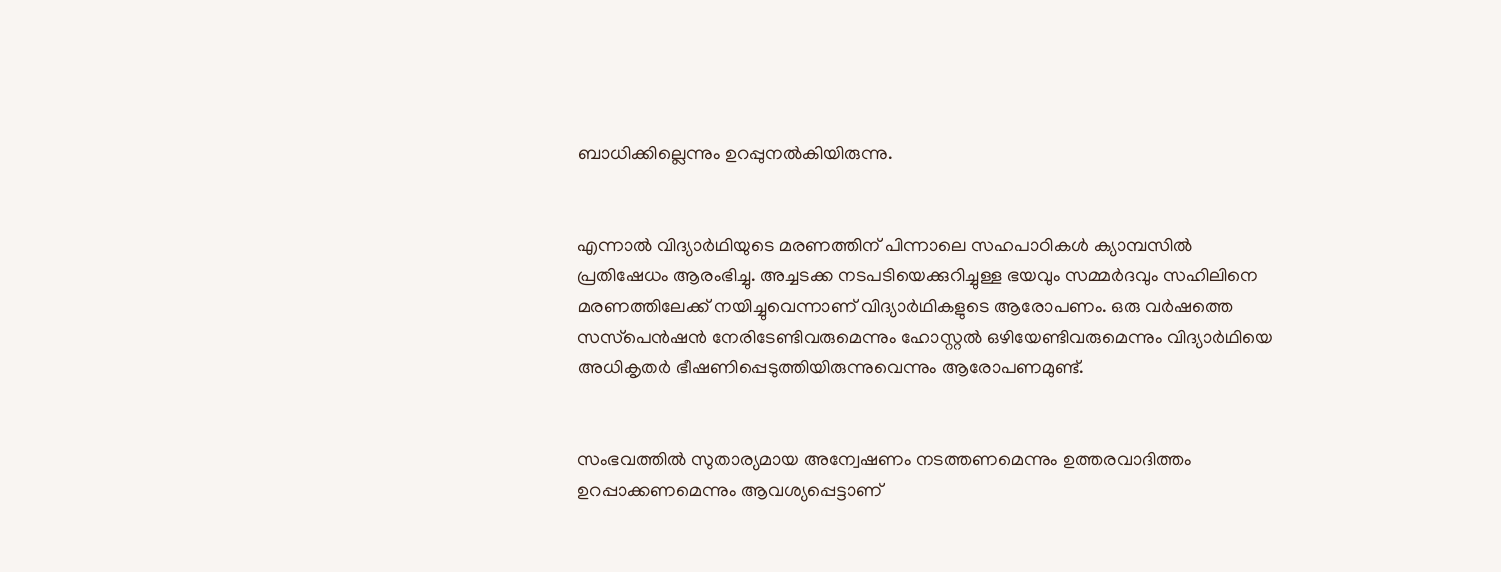ബാധിക്കില്ലെന്നും ഉറപ്പുനൽകിയിരുന്നു.


എന്നാൽ വിദ്യാർഥിയുടെ മരണത്തിന് പിന്നാലെ സഹപാഠികൾ ക്യാമ്പസിൽ പ്രതിഷേധം ആരംഭിച്ചു. അച്ചടക്ക നടപടിയെക്കുറിച്ചുള്ള ഭയവും സമ്മർദവും സഹിലിനെ മരണത്തിലേക്ക് നയിച്ചുവെന്നാണ് വിദ്യാർഥികളുടെ ആരോപണം. ഒരു വർഷത്തെ സസ്‌പെൻഷൻ നേരിടേണ്ടിവരുമെന്നും ഹോസ്റ്റൽ ഒഴിയേണ്ടിവരുമെന്നും വിദ്യാർഥിയെ അധികൃതർ ഭീഷണിപ്പെടുത്തിയിരുന്നുവെന്നും ആരോപണമുണ്ട്.


സംഭവത്തിൽ സുതാര്യമായ അന്വേഷണം നടത്തണമെന്നും ഉത്തരവാദിത്തം ഉറപ്പാക്കണമെന്നും ആവശ്യപ്പെട്ടാണ്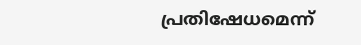പ്രതിഷേധമെന്ന്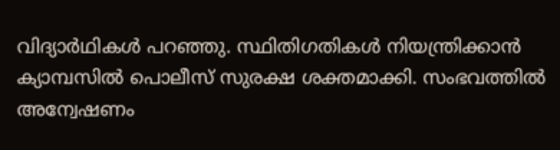വിദ്യാർഥികൾ പറഞ്ഞു. സ്ഥിതിഗതികൾ നിയന്ത്രിക്കാൻ ക്യാമ്പസിൽ പൊലീസ് സുരക്ഷ ശക്തമാക്കി. സംഭവത്തിൽ അന്വേഷണം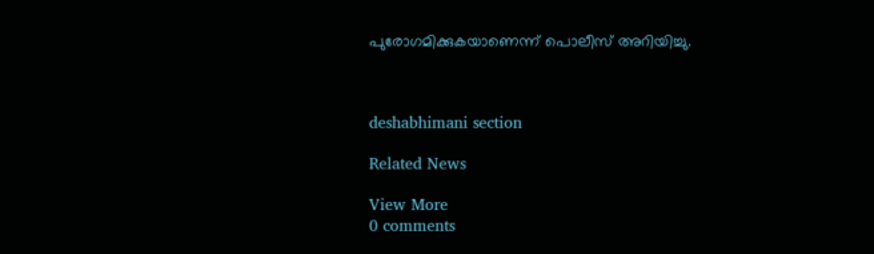പുരോഗമിക്കുകയാണെന്ന് പൊലീസ് അറിയിച്ചു.



deshabhimani section

Related News

View More
0 comments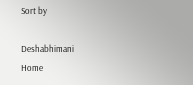Sort by

Deshabhimani
Home